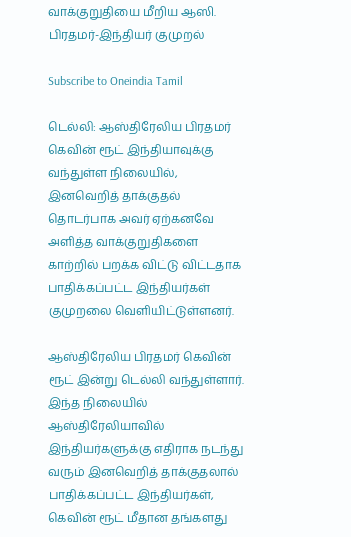வாக்குறுதியை மீறிய ஆஸி. பிரதமர்-இந்தியர் குமுறல்

Subscribe to Oneindia Tamil

டெல்லி: ஆஸ்திரேலிய பிரதமர் கெவின் ரூட் இந்தியாவுக்கு வந்துள்ள நிலையில், இனவெறித் தாக்குதல் தொடர்பாக அவர் ஏற்கனவே அளித்த வாக்குறுதிகளை காற்றில் பறக்க விட்டு விட்டதாக பாதிக்கப்பட்ட இந்தியர்கள் குமுறலை வெளியிட்டுள்ளனர்.

ஆஸ்திரேலிய பிரதமர் கெவின் ரூட் இன்று டெல்லி வந்துள்ளார். இந்த நிலையில் ஆஸ்திரேலியாவில் இந்தியர்களுக்கு எதிராக நடந்து வரும் இனவெறித் தாக்குதலால் பாதிக்கப்பட்ட இந்தியர்கள், கெவின் ரூட் மீதான தங்களது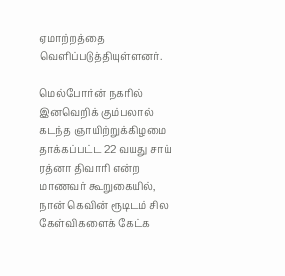ஏமாற்றத்தை வெளிப்படுத்தியுள்ளனர்.

மெல்போர்ன் நகரில் இனவெறிக் கும்பலால் கடந்த ஞாயிற்றுக்கிழமை தாக்கப்பட்ட 22 வயது சாய் ரத்னா திவாரி என்ற மாணவர் கூறுகையில், நான் கெவின் ரூடிடம் சில கேள்விகளைக் கேட்க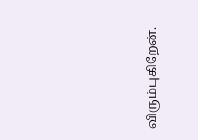விரும்புகிறேன்.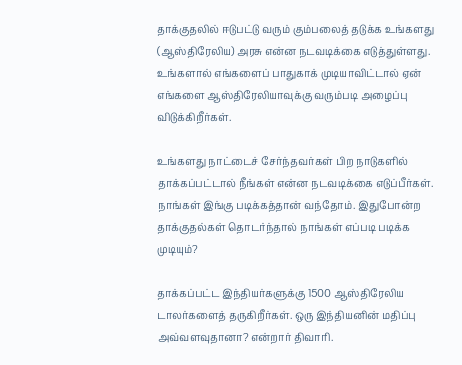தாக்குதலில் ஈடுபட்டு வரும் கும்பலைத் தடுக்க உங்களது (ஆஸ்திரேலிய) அரசு என்ன நடவடிக்கை எடுத்துள்ளது. உங்களால் எங்களைப் பாதுகாக் முடியாவிட்டால் ஏன் எங்களை ஆஸ்திரேலியாவுக்கு வரும்படி அழைப்பு விடுக்கிறீர்கள்.

உங்களது நாட்டைச் சேர்ந்தவர்கள் பிற நாடுகளில் தாக்கப்பட்டால் நீங்கள் என்ன நடவடிக்கை எடுப்பீர்கள். நாங்கள் இங்கு படிக்கத்தான் வந்தோம். இதுபோன்ற தாக்குதல்கள் தொடர்ந்தால் நாங்கள் எப்படி படிக்க முடியும்?

தாக்கப்பட்ட இந்தியர்களுக்கு 1500 ஆஸ்திரேலிய டாலர்களைத் தருகிறீர்கள். ஒரு இந்தியனின் மதிப்பு அவ்வளவுதானா? என்றார் திவாரி.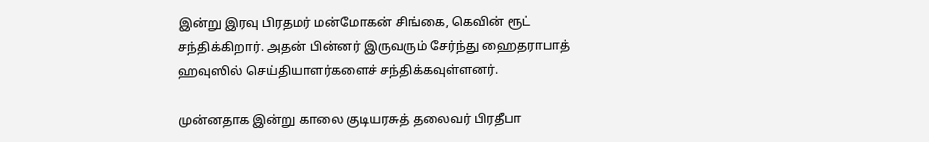இன்று இரவு பிரதமர் மன்மோகன் சிங்கை, கெவின் ரூட் சந்திக்கிறார். அதன் பின்னர் இருவரும் சேர்ந்து ஹைதராபாத் ஹவுஸில் செய்தியாளர்களைச் சந்திக்கவுள்ளனர்.

முன்னதாக இன்று காலை குடியரசுத் தலைவர் பிரதீபா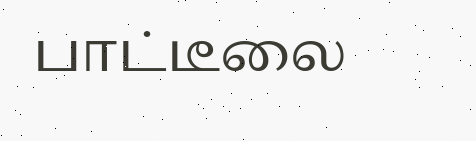பாட்டீலை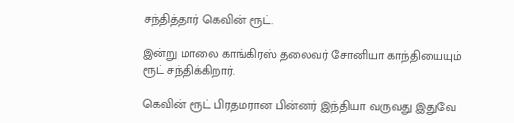சந்தித்தார் கெவின் ரூட்.

இன்று மாலை காங்கிரஸ் தலைவர் சோனியா காந்தியையும் ரூட் சந்திக்கிறார்.

கெவின் ரூட் பிரதமரான பின்னர் இந்தியா வருவது இதுவே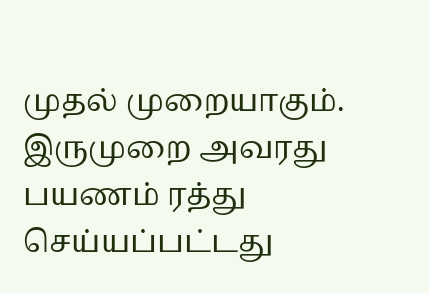முதல் முறையாகும். இருமுறை அவரது பயணம் ரத்து செய்யப்பட்டது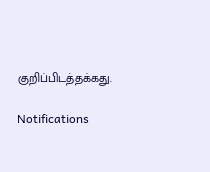குறிப்பிடத்தக்கது.

Notifications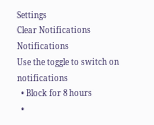Settings
Clear Notifications
Notifications
Use the toggle to switch on notifications
  • Block for 8 hours
  •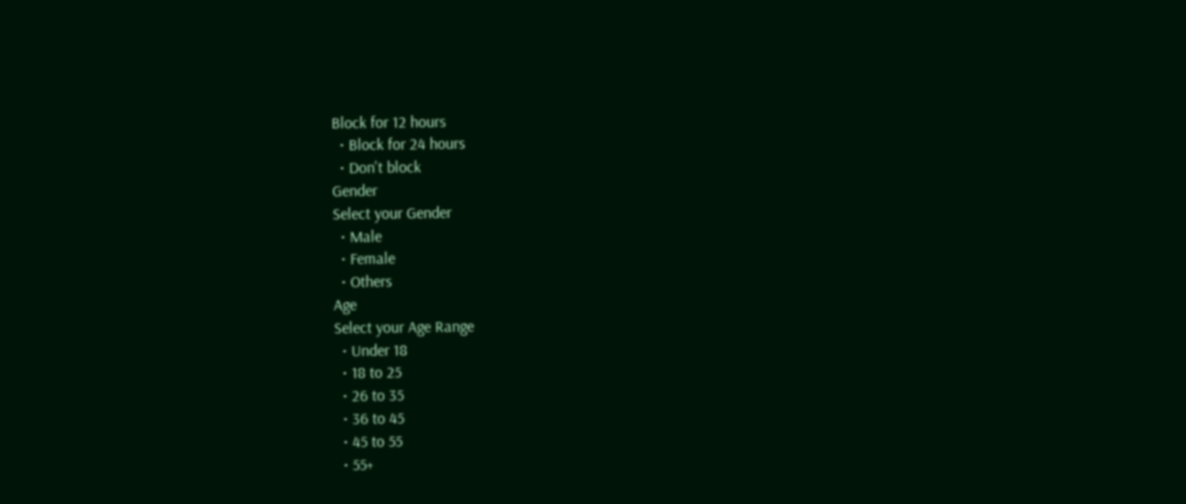Block for 12 hours
  • Block for 24 hours
  • Don't block
Gender
Select your Gender
  • Male
  • Female
  • Others
Age
Select your Age Range
  • Under 18
  • 18 to 25
  • 26 to 35
  • 36 to 45
  • 45 to 55
  • 55+